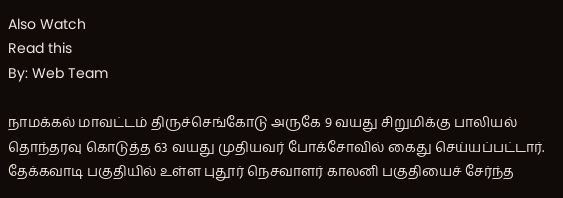Also Watch
Read this
By: Web Team

நாமக்கல் மாவட்டம் திருச்செங்கோடு அருகே 9 வயது சிறுமிக்கு பாலியல் தொந்தரவு கொடுத்த 63 வயது முதியவர் போக்சோவில் கைது செய்யப்பட்டார்.
தேக்கவாடி பகுதியில் உள்ள புதூர் நெசவாளர் காலனி பகுதியைச் சேர்ந்த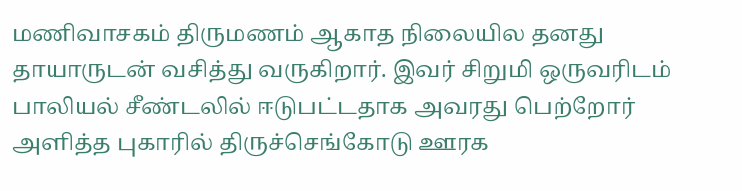மணிவாசகம் திருமணம் ஆகாத நிலையில தனது தாயாருடன் வசித்து வருகிறார். இவர் சிறுமி ஒருவரிடம் பாலியல் சீண்டலில் ஈடுபட்டதாக அவரது பெற்றோர் அளித்த புகாரில் திருச்செங்கோடு ஊரக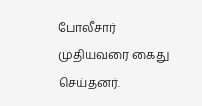போலீசார் முதியவரை கைது செய்தனர்.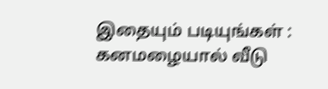இதையும் படியுங்கள் : கனமழையால் வீடு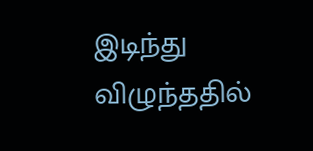இடிந்து விழுந்ததில்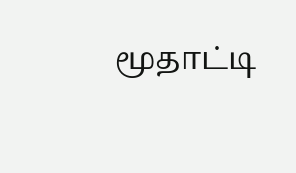மூதாட்டி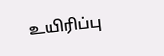உயிரிப்பு